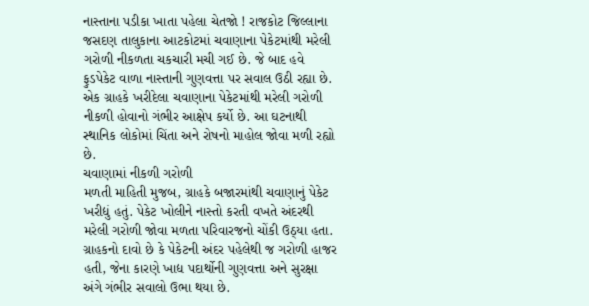નાસ્તાના પડીકા ખાતા પહેલા ચેતજો ! રાજકોટ જિલ્લાના જસદણ તાલુકાના આટકોટમાં ચવાણાના પેકેટમાંથી મરેલી ગરોળી નીકળતા ચકચારી મચી ગઈ છે. જે બાદ હવે ફુડપેકેટ વાળા નાસ્તાની ગુણવત્તા પર સવાલ ઉઠી રહ્યા છે. એક ગ્રાહકે ખરીદેલા ચવાણાના પેકેટમાંથી મરેલી ગરોળી નીકળી હોવાનો ગંભીર આક્ષેપ કર્યો છે. આ ઘટનાથી સ્થાનિક લોકોમાં ચિંતા અને રોષનો માહોલ જોવા મળી રહ્યો છે.
ચવાણામાં નીકળી ગરોળી
મળતી માહિતી મુજબ, ગ્રાહકે બજારમાંથી ચવાણાનું પેકેટ ખરીદ્યું હતું. પેકેટ ખોલીને નાસ્તો કરતી વખતે અંદરથી મરેલી ગરોળી જોવા મળતા પરિવારજનો ચોંકી ઉઠ્યા હતા. ગ્રાહકનો દાવો છે કે પેકેટની અંદર પહેલેથી જ ગરોળી હાજર હતી, જેના કારણે ખાદ્ય પદાર્થોની ગુણવત્તા અને સુરક્ષા અંગે ગંભીર સવાલો ઉભા થયા છે.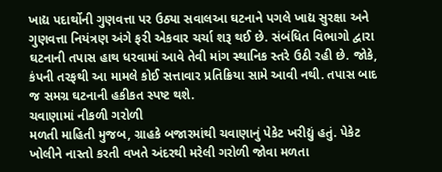ખાદ્ય પદાર્થોની ગુણવત્તા પર ઉઠ્યા સવાલઆ ઘટનાને પગલે ખાદ્ય સુરક્ષા અને ગુણવત્તા નિયંત્રણ અંગે ફરી એકવાર ચર્ચા શરૂ થઈ છે. સંબંધિત વિભાગો દ્વારા ઘટનાની તપાસ હાથ ધરવામાં આવે તેવી માંગ સ્થાનિક સ્તરે ઉઠી રહી છે. જોકે, કંપની તરફથી આ મામલે કોઈ સત્તાવાર પ્રતિક્રિયા સામે આવી નથી. તપાસ બાદ જ સમગ્ર ઘટનાની હકીકત સ્પષ્ટ થશે.
ચવાણામાં નીકળી ગરોળી
મળતી માહિતી મુજબ, ગ્રાહકે બજારમાંથી ચવાણાનું પેકેટ ખરીદ્યું હતું. પેકેટ ખોલીને નાસ્તો કરતી વખતે અંદરથી મરેલી ગરોળી જોવા મળતા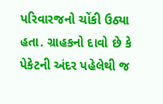પરિવારજનો ચોંકી ઉઠ્યા હતા. ગ્રાહકનો દાવો છે કે પેકેટની અંદર પહેલેથી જ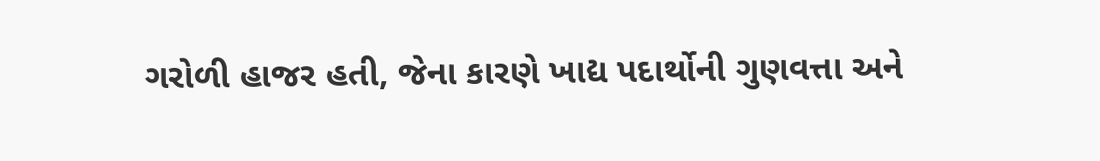ગરોળી હાજર હતી, જેના કારણે ખાદ્ય પદાર્થોની ગુણવત્તા અને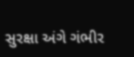સુરક્ષા અંગે ગંભીર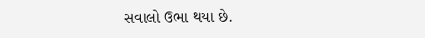સવાલો ઉભા થયા છે.